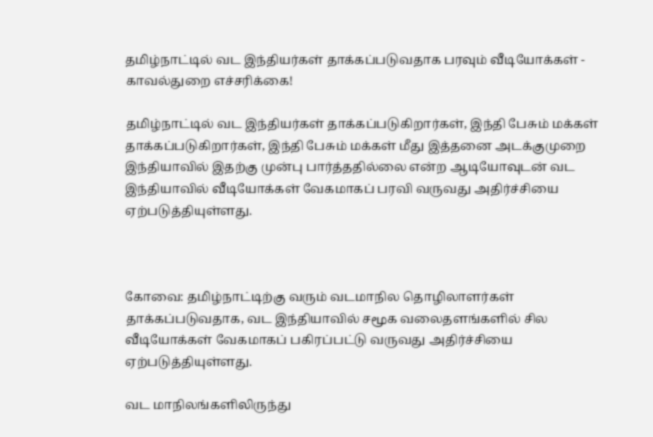தமிழ்நாட்டில் வட இந்தியர்கள் தாக்கப்படுவதாக பரவும் வீடியோக்கள் - காவல்துறை எச்சரிக்கை!

தமிழ்நாட்டில் வட இந்தியர்கள் தாக்கப்படுகிறார்கள், இந்தி பேசும் மக்கள் தாக்கப்படுகிறார்கள், இந்தி பேசும் மக்கள் மீது இத்தனை அடக்குமுறை இந்தியாவில் இதற்கு முன்பு பார்த்ததில்லை என்ற ஆடியோவுடன் வட இந்தியாவில் வீடியோக்கள் வேகமாகப் பரவி வருவது அதிர்ச்சியை ஏற்படுத்தியுள்ளது.



கோவை: தமிழ்நாட்டிற்கு வரும் வடமாநில தொழிலாளர்கள் தாக்கப்படுவதாக, வட இந்தியாவில் சமூக வலைதளங்களில் சில வீடியோக்கள் வேகமாகப் பகிரப்பட்டு வருவது அதிர்ச்சியை ஏற்படுத்தியுள்ளது.

வட மாநிலங்களிலிருந்து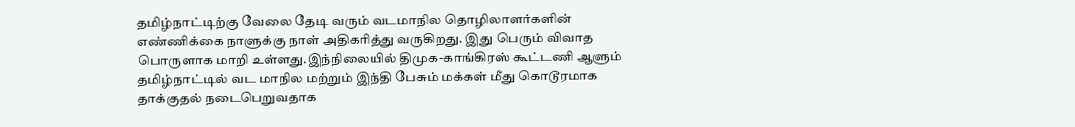தமிழ்நாட்டிற்கு வேலை தேடி வரும் வடமாநில தொழிலாளர்களின் எண்ணிக்கை நாளுக்கு நாள் அதிகரித்து வருகிறது. இது பெரும் விவாத பொருளாக மாறி உள்ளது.இந்நிலையில் திமுக-காங்கிரஸ் கூட்டணி ஆளும் தமிழ்நாட்டில் வட மாநில மற்றும் இந்தி பேசும் மக்கள் மீது கொடூரமாக தாக்குதல் நடைபெறுவதாக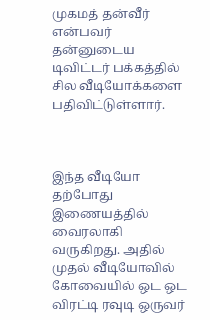முகமத் தன்வீர் என்பவர் தன்னுடைய டிவிட்டர் பக்கத்தில் சில வீடியோக்களை பதிவிட்டுள்ளார்.



இந்த வீடியோ தற்போது இணையத்தில் வைரலாகி வருகிறது. அதில் முதல் வீடியோவில் கோவையில் ஒட ஒட விரட்டி ரவுடி ஒருவர்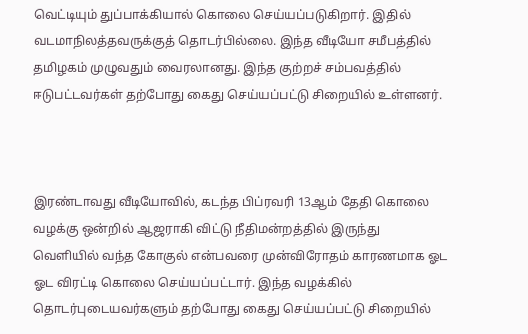வெட்டியும் துப்பாக்கியால் கொலை செய்யப்படுகிறார். இதில் வடமாநிலத்தவருக்குத் தொடர்பில்லை. இந்த வீடியோ சமீபத்தில் தமிழகம் முழுவதும் வைரலானது. இந்த குற்றச் சம்பவத்தில் ஈடுபட்டவர்கள் தற்போது கைது செய்யப்பட்டு சிறையில் உள்ளனர்.



இரண்டாவது வீடியோவில், கடந்த பிப்ரவரி 13ஆம் தேதி கொலை வழக்கு ஒன்றில் ஆஜராகி விட்டு நீதிமன்றத்தில் இருந்து வெளியில் வந்த கோகுல் என்பவரை முன்விரோதம் காரணமாக ஓட ஓட விரட்டி கொலை செய்யப்பட்டார். இந்த வழக்கில் தொடர்புடையவர்களும் தற்போது கைது செய்யப்பட்டு சிறையில்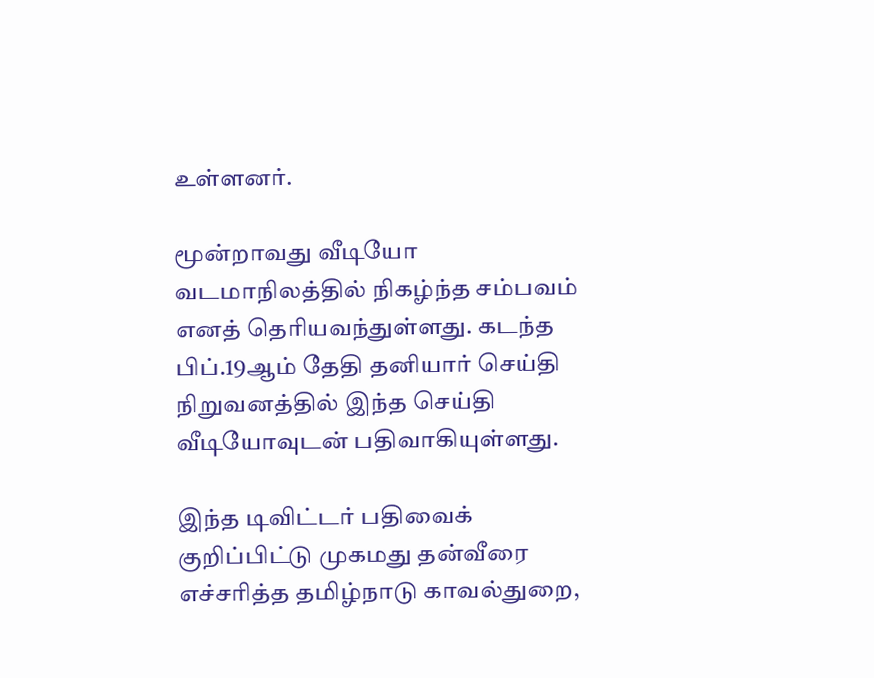உள்ளனர்.

மூன்றாவது வீடியோ வடமாநிலத்தில் நிகழ்ந்த சம்பவம் எனத் தெரியவந்துள்ளது. கடந்த பிப்.19ஆம் தேதி தனியார் செய்தி நிறுவனத்தில் இந்த செய்தி வீடியோவுடன் பதிவாகியுள்ளது.

இந்த டிவிட்டர் பதிவைக் குறிப்பிட்டு முகமது தன்வீரை எச்சரித்த தமிழ்நாடு காவல்துறை,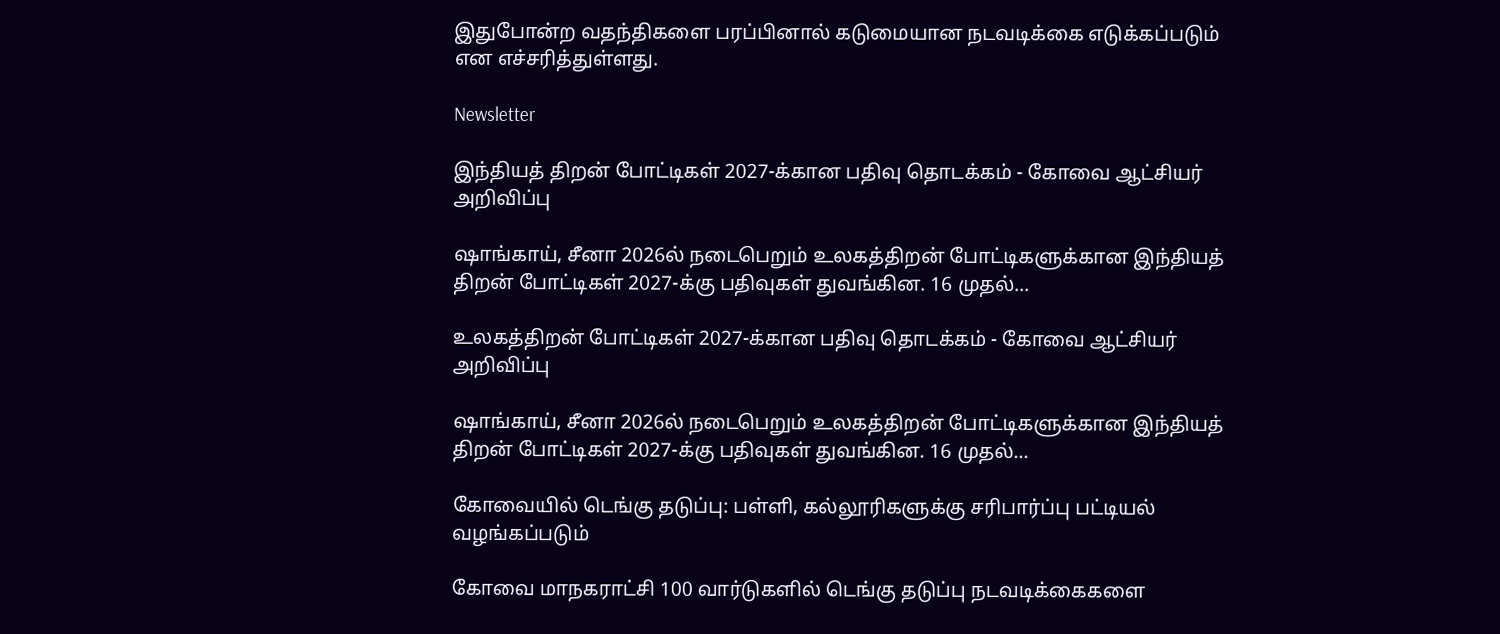இதுபோன்ற வதந்திகளை பரப்பினால் கடுமையான நடவடிக்கை எடுக்கப்படும் என எச்சரித்துள்ளது.

Newsletter

இந்தியத் திறன் போட்டிகள் 2027-க்கான பதிவு தொடக்கம் - கோவை ஆட்சியர் அறிவிப்பு

ஷாங்காய், சீனா 2026ல் நடைபெறும் உலகத்திறன் போட்டிகளுக்கான இந்தியத் திறன் போட்டிகள் 2027-க்கு பதிவுகள் துவங்கின. 16 முதல்...

உலகத்திறன் போட்டிகள் 2027-க்கான பதிவு தொடக்கம் - கோவை ஆட்சியர் அறிவிப்பு

ஷாங்காய், சீனா 2026ல் நடைபெறும் உலகத்திறன் போட்டிகளுக்கான இந்தியத் திறன் போட்டிகள் 2027-க்கு பதிவுகள் துவங்கின. 16 முதல்...

கோவையில் டெங்கு தடுப்பு: பள்ளி, கல்லூரிகளுக்கு சரிபார்ப்பு பட்டியல் வழங்கப்படும்

கோவை மாநகராட்சி 100 வார்டுகளில் டெங்கு தடுப்பு நடவடிக்கைகளை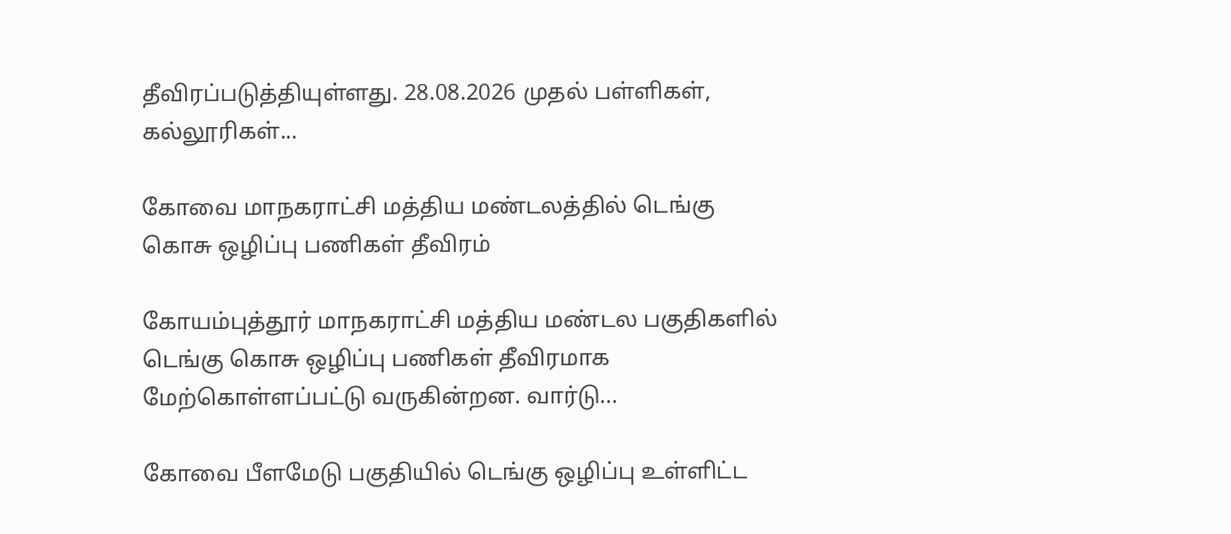தீவிரப்படுத்தியுள்ளது. 28.08.2026 முதல் பள்ளிகள், கல்லூரிகள்...

கோவை மாநகராட்சி மத்திய மண்டலத்தில் டெங்கு கொசு ஒழிப்பு பணிகள் தீவிரம்

கோயம்புத்தூர் மாநகராட்சி மத்திய மண்டல பகுதிகளில் டெங்கு கொசு ஒழிப்பு பணிகள் தீவிரமாக மேற்கொள்ளப்பட்டு வருகின்றன. வார்டு...

கோவை பீளமேடு பகுதியில் டெங்கு ஒழிப்பு உள்ளிட்ட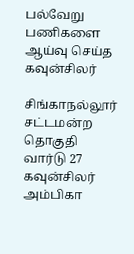பல்வேறு பணிகளை ஆய்வு செய்த கவுன்சிலர்

சிங்காநல்லூர் சட்டமன்ற தொகுதி வார்டு 27 கவுன்சிலர் அம்பிகா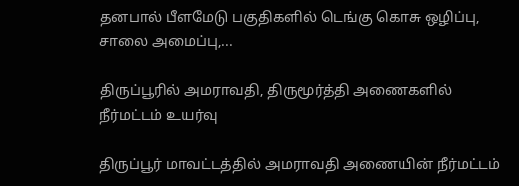தனபால் பீளமேடு பகுதிகளில் டெங்கு கொசு ஒழிப்பு, சாலை அமைப்பு,...

திருப்பூரில் அமராவதி, திருமூர்த்தி அணைகளில் நீர்மட்டம் உயர்வு

திருப்பூர் மாவட்டத்தில் அமராவதி அணையின் நீர்மட்டம்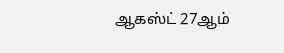ஆகஸ்ட் 27ஆம்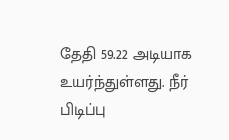தேதி 59.22 அடியாக உயர்ந்துள்ளது. நீர் பிடிப்பு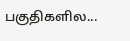பகுதிகளில...